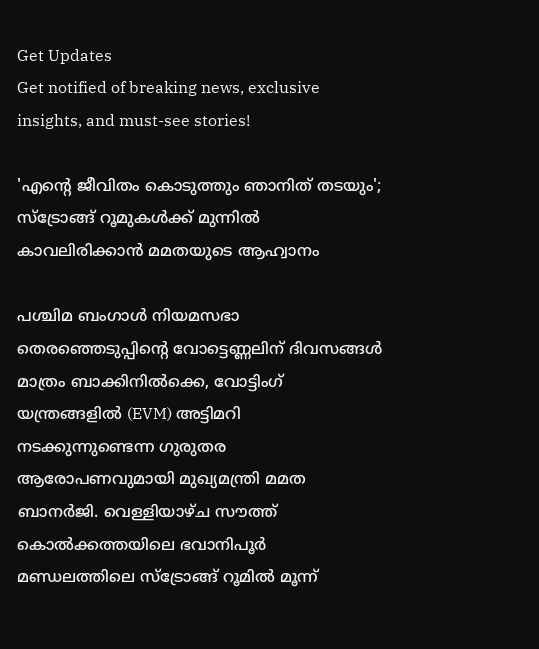Get Updates
Get notified of breaking news, exclusive insights, and must-see stories!

'എന്റെ ജീവിതം കൊടുത്തും ഞാനിത് തടയും'; സ്ട്രോങ്ങ് റൂമുകൾക്ക് മുന്നിൽ കാവലിരിക്കാൻ മമതയുടെ ആഹ്വാനം

പശ്ചിമ ബംഗാൾ നിയമസഭാ തെരഞ്ഞെടുപ്പിന്റെ വോട്ടെണ്ണലിന് ദിവസങ്ങൾ മാത്രം ബാക്കിനിൽക്കെ, വോട്ടിംഗ് യന്ത്രങ്ങളിൽ (EVM) അട്ടിമറി നടക്കുന്നുണ്ടെന്ന ഗുരുതര ആരോപണവുമായി മുഖ്യമന്ത്രി മമത ബാനർജി. വെള്ളിയാഴ്ച സൗത്ത് കൊൽക്കത്തയിലെ ഭവാനിപൂർ മണ്ഡലത്തിലെ സ്ട്രോങ്ങ് റൂമിൽ മൂന്ന്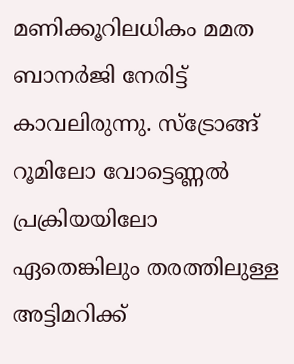മണിക്കൂറിലധികം മമത ബാനർജി നേരിട്ട് കാവലിരുന്നു. സ്ട്രോങ്ങ് റൂമിലോ വോട്ടെണ്ണൽ പ്രക്രിയയിലോ ഏതെങ്കിലും തരത്തിലുള്ള അട്ടിമറിക്ക്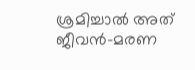ശ്രമിച്ചാൽ അത് ജീവൻ-മരണ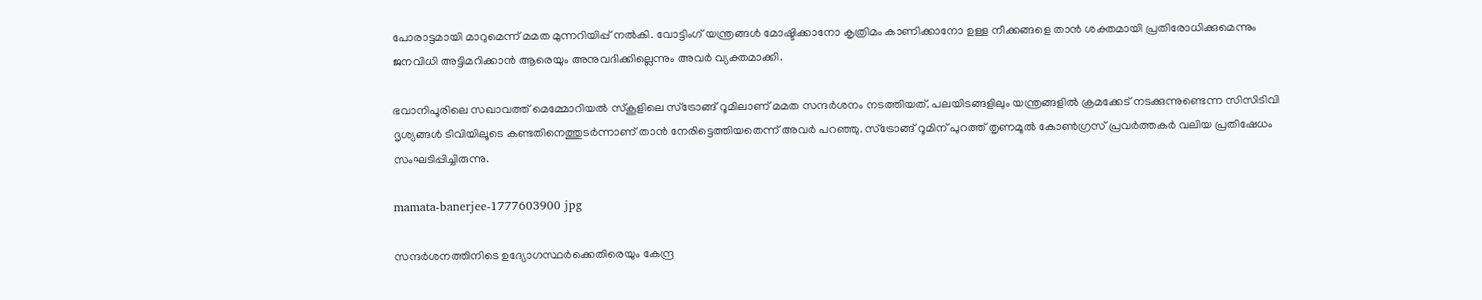പോരാട്ടമായി മാറുമെന്ന് മമത മുന്നറിയിപ്പ് നൽകി. വോട്ടിംഗ് യന്ത്രങ്ങൾ മോഷ്ടിക്കാനോ കൃത്രിമം കാണിക്കാനോ ഉള്ള നീക്കങ്ങളെ താൻ ശക്തമായി പ്രതിരോധിക്കുമെന്നും ജനവിധി അട്ടിമറിക്കാൻ ആരെയും അനുവദിക്കില്ലെന്നും അവർ വ്യക്തമാക്കി.

ഭവാനിപൂരിലെ സഖാവത്ത് മെമ്മോറിയൽ സ്കൂളിലെ സ്ട്രോങ്ങ് റൂമിലാണ് മമത സന്ദർശനം നടത്തിയത്. പലയിടങ്ങളിലും യന്ത്രങ്ങളിൽ ക്രമക്കേട് നടക്കുന്നുണ്ടെന്ന സിസിടിവി ദൃശ്യങ്ങൾ ടിവിയിലൂടെ കണ്ടതിനെത്തുടർന്നാണ് താൻ നേരിട്ടെത്തിയതെന്ന് അവർ പറഞ്ഞു. സ്ട്രോങ്ങ് റൂമിന് പുറത്ത് തൃണമൂൽ കോൺഗ്രസ് പ്രവർത്തകർ വലിയ പ്രതിഷേധം സംഘടിപ്പിച്ചിരുന്നു.

mamata-banerjee-1777603900 jpg

സന്ദർശനത്തിനിടെ ഉദ്യോഗസ്ഥർക്കെതിരെയും കേന്ദ്ര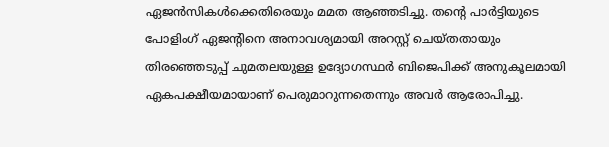ഏജൻസികൾക്കെതിരെയും മമത ആഞ്ഞടിച്ചു. തന്റെ പാർട്ടിയുടെ പോളിംഗ് ഏജന്റിനെ അനാവശ്യമായി അറസ്റ്റ് ചെയ്തതായും തിരഞ്ഞെടുപ്പ് ചുമതലയുള്ള ഉദ്യോഗസ്ഥർ ബിജെപിക്ക് അനുകൂലമായി ഏകപക്ഷീയമായാണ് പെരുമാറുന്നതെന്നും അവർ ആരോപിച്ചു.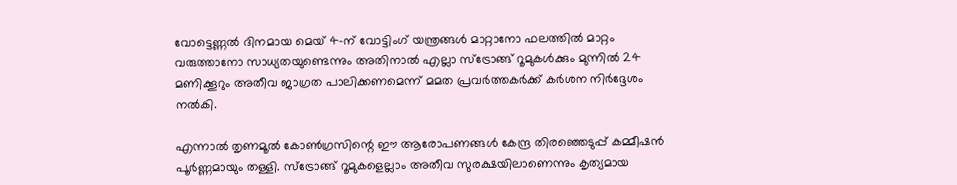വോട്ടെണ്ണൽ ദിനമായ മെയ് 4-ന് വോട്ടിംഗ് യന്ത്രങ്ങൾ മാറ്റാനോ ഫലത്തിൽ മാറ്റം വരുത്താനോ സാധ്യതയുണ്ടെന്നും അതിനാൽ എല്ലാ സ്ട്രോങ്ങ് റൂമുകൾക്കും മുന്നിൽ 24 മണിക്കൂറും അതീവ ജാഗ്രത പാലിക്കണമെന്ന് മമത പ്രവർത്തകർക്ക് കർശന നിർദ്ദേശം നൽകി.

എന്നാൽ തൃണമൂൽ കോൺഗ്രസിന്റെ ഈ ആരോപണങ്ങൾ കേന്ദ്ര തിരഞ്ഞെടുപ്പ് കമ്മീഷൻ പൂർണ്ണമായും തള്ളി. സ്ട്രോങ്ങ് റൂമുകളെല്ലാം അതീവ സുരക്ഷയിലാണെന്നും കൃത്യമായ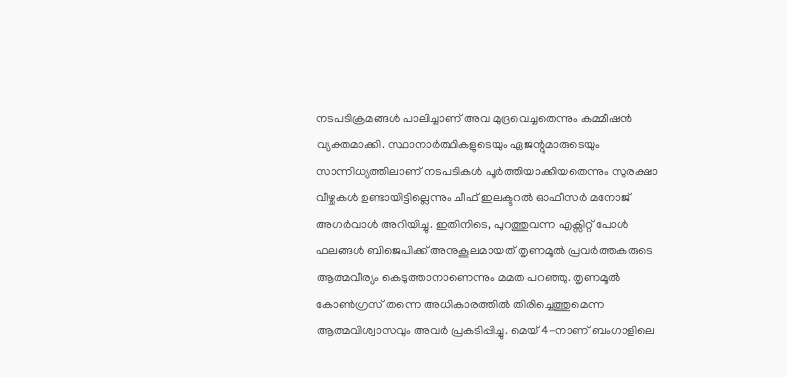നടപടിക്രമങ്ങൾ പാലിച്ചാണ് അവ മുദ്രവെച്ചതെന്നും കമ്മീഷൻ വ്യക്തമാക്കി. സ്ഥാനാർത്ഥികളുടെയും ഏജന്റുമാരുടെയും സാന്നിധ്യത്തിലാണ് നടപടികൾ പൂർത്തിയാക്കിയതെന്നും സുരക്ഷാ വീഴ്ചകൾ ഉണ്ടായിട്ടില്ലെന്നും ചീഫ് ഇലക്ടറൽ ഓഫീസർ മനോജ് അഗർവാൾ അറിയിച്ചു. ഇതിനിടെ, പുറത്തുവന്ന എക്സിറ്റ് പോൾ ഫലങ്ങൾ ബിജെപിക്ക് അനുകൂലമായത് തൃണമൂൽ പ്രവർത്തകരുടെ ആത്മവീര്യം കെടുത്താനാണെന്നും മമത പറഞ്ഞു. തൃണമൂൽ കോൺഗ്രസ് തന്നെ അധികാരത്തിൽ തിരിച്ചെത്തുമെന്ന ആത്മവിശ്വാസവും അവർ പ്രകടിപ്പിച്ചു. മെയ് 4-നാണ് ബംഗാളിലെ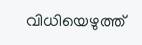വിധിയെഴുത്ത്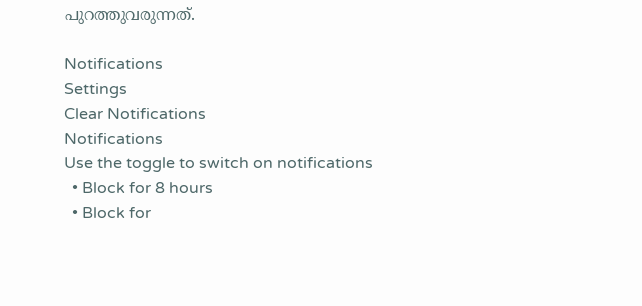പുറത്തുവരുന്നത്.

Notifications
Settings
Clear Notifications
Notifications
Use the toggle to switch on notifications
  • Block for 8 hours
  • Block for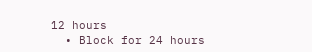12 hours
  • Block for 24 hours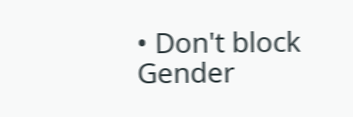• Don't block
Gender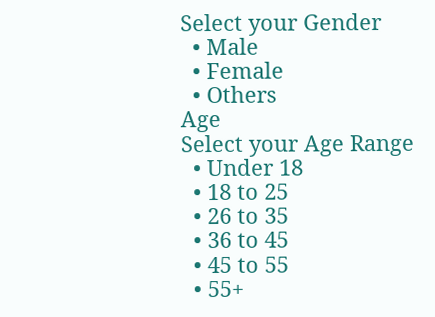Select your Gender
  • Male
  • Female
  • Others
Age
Select your Age Range
  • Under 18
  • 18 to 25
  • 26 to 35
  • 36 to 45
  • 45 to 55
  • 55+